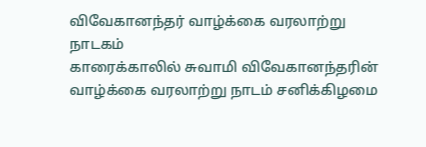விவேகானந்தர் வாழ்க்கை வரலாற்று நாடகம்
காரைக்காலில் சுவாமி விவேகானந்தரின் வாழ்க்கை வரலாற்று நாடம் சனிக்கிழமை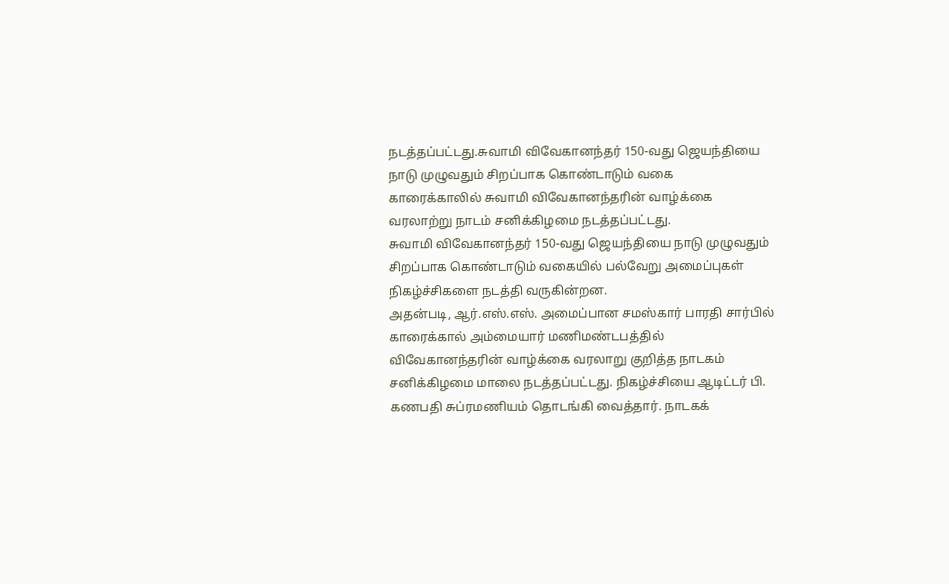நடத்தப்பட்டது.சுவாமி விவேகானந்தர் 150-வது ஜெயந்தியை நாடு முழுவதும் சிறப்பாக கொண்டாடும் வகை
காரைக்காலில் சுவாமி விவேகானந்தரின் வாழ்க்கை வரலாற்று நாடம் சனிக்கிழமை நடத்தப்பட்டது.
சுவாமி விவேகானந்தர் 150-வது ஜெயந்தியை நாடு முழுவதும் சிறப்பாக கொண்டாடும் வகையில் பல்வேறு அமைப்புகள் நிகழ்ச்சிகளை நடத்தி வருகின்றன.
அதன்படி, ஆர்.எஸ்.எஸ். அமைப்பான சமஸ்கார் பாரதி சார்பில் காரைக்கால் அம்மையார் மணிமண்டபத்தில் விவேகானந்தரின் வாழ்க்கை வரலாறு குறித்த நாடகம் சனிக்கிழமை மாலை நடத்தப்பட்டது. நிகழ்ச்சியை ஆடிட்டர் பி. கணபதி சுப்ரமணியம் தொடங்கி வைத்தார். நாடகக்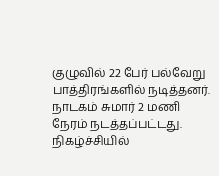குழுவில் 22 பேர் பல்வேறு பாத்திரங்களில் நடித்தனர். நாடகம் சுமார் 2 மணி நேரம் நடத்தப்பட்டது. நிகழ்ச்சியில்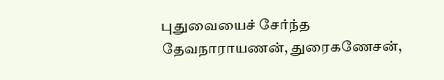புதுவையைச் சேர்ந்த தேவநாராயணன், துரைகணேசன்,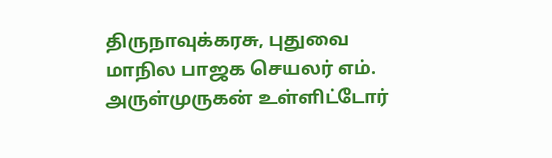திருநாவுக்கரசு, புதுவை மாநில பாஜக செயலர் எம். அருள்முருகன் உள்ளிட்டோர்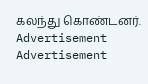கலந்து கொண்டனர்.
Advertisement
Advertisement